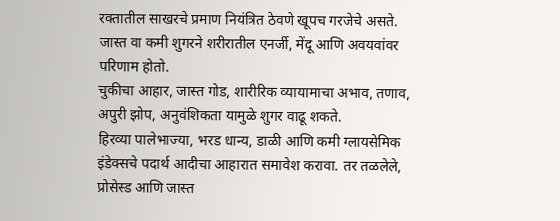रक्तातील साखरचे प्रमाण नियंत्रित ठेवणे खूपच गरजेचे असते. जास्त वा कमी शुगरने शरीरातील एनर्जी, मेंदू आणि अवयवांवर परिणाम होतो.
चुकीचा आहार, जास्त गोड, शारीरिक व्यायामाचा अभाव, तणाव, अपुरी झोप, अनुवंशिकता यामुळे शुगर वाढू शकते.
हिरव्या पालेभाज्या, भरड धान्य, डाळी आणि कमी ग्लायसेमिक इंडेक्सचे पदार्थ आदीचा आहारात समावेश करावा. तर तळलेले, प्रोसेस्ड आणि जास्त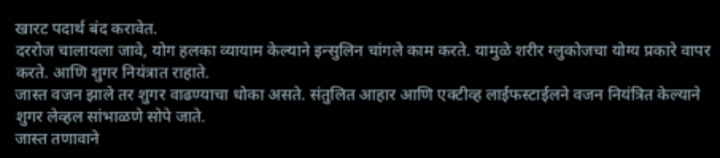खारट पदार्थ बंद करावेत.
दररोज चालायला जावे, योग हलका व्यायाम केल्याने इन्सुलिन चांगले काम करते. यामुळे शरीर ग्लुकोजचा योग्य प्रकारे वापर करते. आणि शुगर नियंत्रात राहाते.
जास्त वजन झाले तर शुगर वाढण्याचा धोका असते. संतुलित आहार आणि एक्टीव्ह लाईफस्टाईलने वजन नियंत्रित केल्याने शुगर लेव्हल सांभाळणे सोपे जाते.
जास्त तणावाने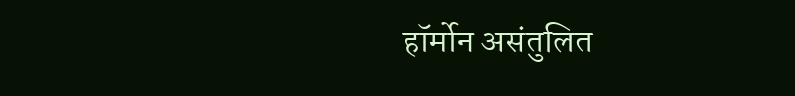हॉर्मोन असंतुलित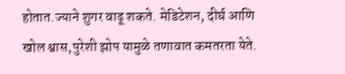होतात.ज्याने शुगर वाढू शकते. मेडिटेशन, दीर्घ आणि खोल श्वास,पुरेशी झोप यामुळे तणावात कमतरता येते.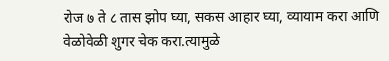रोज ७ ते ८ तास झोप घ्या, सकस आहार घ्या, व्यायाम करा आणि वेळोवेळी शुगर चेक करा.त्यामुळे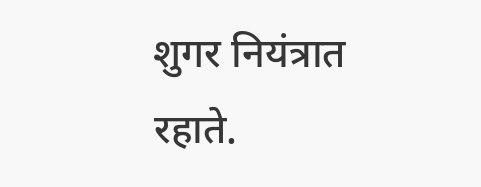शुगर नियंत्रात रहाते.